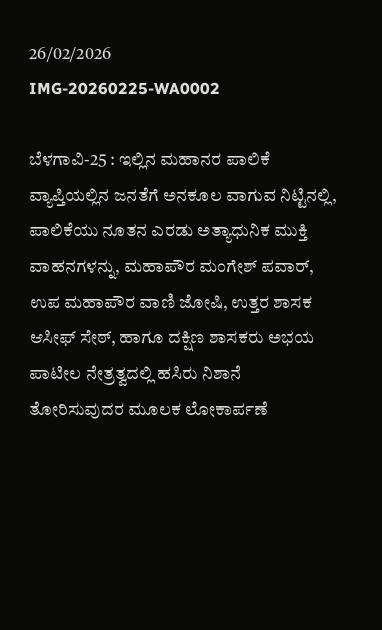26/02/2026
IMG-20260225-WA0002

ಬೆಳಗಾವಿ-25 : ಇಲ್ಲಿನ ಮಹಾನರ ಪಾಲಿಕೆ‌ ವ್ಯಾಪ್ತಿಯಲ್ಲಿನ ಜನತೆಗೆ ಅನಕೂಲ ವಾಗುವ ನಿಟ್ಟಿನಲ್ಲಿ, ಪಾಲಿಕೆಯು ನೂತನ ಎರಡು ಅತ್ಯಾಧುನಿಕ ಮುಕ್ತಿ ವಾಹನಗಳನ್ನು, ಮಹಾಪೌರ ಮಂಗೇಶ್ ಪವಾರ್, ಉಪ ಮಹಾಪೌರ ವಾಣಿ ಜೋಷಿ, ಉತ್ತರ ಶಾಸಕ ಆಸೀಫ್ ಸೇಠ್, ಹಾಗೂ ದಕ್ಷಿಣ ಶಾಸಕರು ಅಭಯ ಪಾಟೀಲ ನೇತ್ರತ್ವದಲ್ಲಿ ಹಸಿರು ನಿಶಾನೆ ತೋರಿಸುವುದರ ಮೂಲಕ ಲೋಕಾರ್ಪಣೆ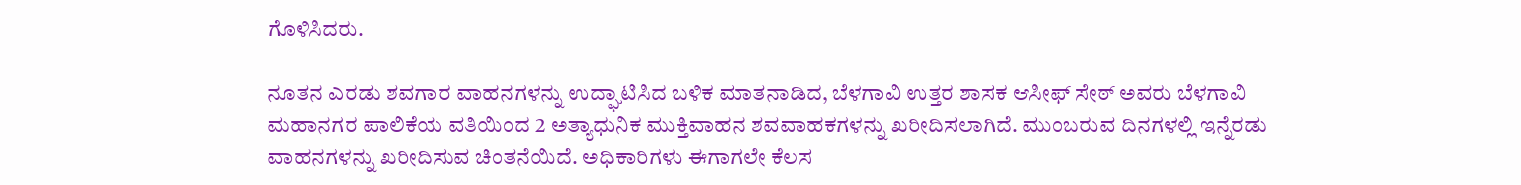ಗೊಳಿಸಿದರು.

ನೂತನ ಎರಡು ಶವಗಾರ ವಾಹನಗಳನ್ನು ಉದ್ಘಾಟಿಸಿದ ಬಳಿಕ ಮಾತನಾಡಿದ, ಬೆಳಗಾವಿ ಉತ್ತರ ಶಾಸಕ ಆಸೀಫ್ ಸೇಠ್ ಅವರು ಬೆಳಗಾವಿ ಮಹಾನಗರ ಪಾಲಿಕೆಯ ವತಿಯಿಂದ 2 ಅತ್ಯಾಧುನಿಕ ಮುಕ್ತಿವಾಹನ ಶವವಾಹಕಗಳನ್ನು ಖರೀದಿಸಲಾಗಿದೆ. ಮುಂಬರುವ ದಿನಗಳಲ್ಲಿ ಇನ್ನೆರಡು ವಾಹನಗಳನ್ನು ಖರೀದಿಸುವ ಚಿಂತನೆಯಿದೆ. ಅಧಿಕಾರಿಗಳು ಈಗಾಗಲೇ ಕೆಲಸ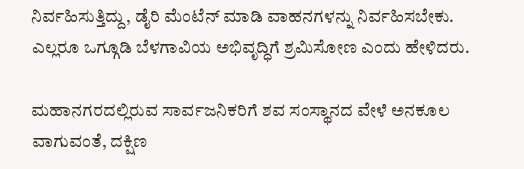ನಿರ್ವಹಿಸುತ್ತಿದ್ದು, ಡೈರಿ ಮೆಂಟೆನ್ ಮಾಡಿ ವಾಹನಗಳನ್ನು ನಿರ್ವಹಿಸಬೇಕು. ಎಲ್ಲರೂ ಒಗ್ಗೂಡಿ ಬೆಳಗಾವಿಯ ಅಭಿವೃದ್ಧಿಗೆ ಶ್ರಮಿಸೋಣ ಎಂದು‌ ಹೇಳಿದರು.

ಮಹಾನಗರದಲ್ಲಿರುವ ಸಾರ್ವಜನಿಕರಿಗೆ ಶವ ಸಂಸ್ಥಾನದ ವೇಳೆ ಅನಕೂಲ ವಾಗುವಂತೆ‌, ದಕ್ಷಿಣ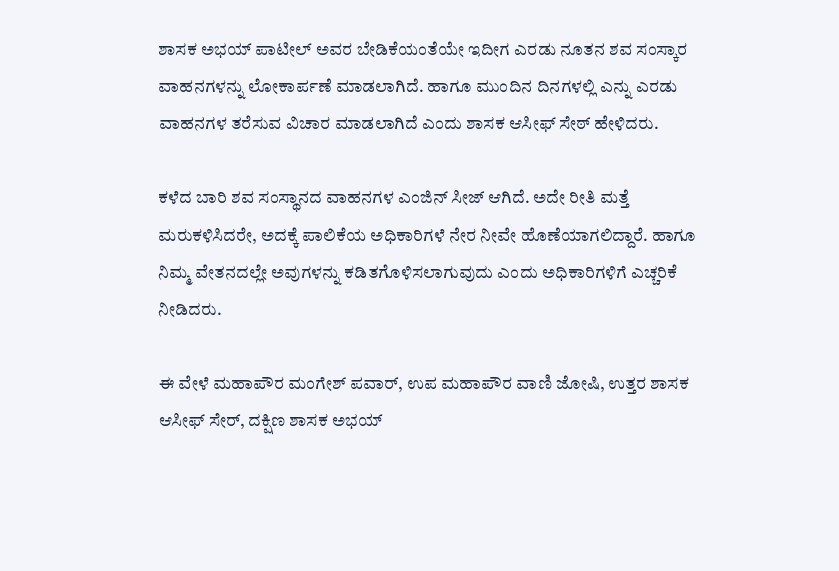ಶಾಸಕ ಅಭಯ್ ಪಾಟೀಲ್ ಅವರ ಬೇಡಿಕೆಯಂತೆಯೇ ಇದೀಗ ಎರಡು‌ ನೂತನ ಶವ ಸಂಸ್ಕಾರ ವಾಹನಗಳನ್ನು ಲೋಕಾರ್ಪಣೆ ಮಾಡಲಾಗಿದೆ. ಹಾಗೂ ಮುಂದಿನ ದಿನಗಳಲ್ಲಿ ಎನ್ನು ಎರಡು ವಾಹನಗಳ ತರೆಸುವ ವಿಚಾರ ಮಾಡಲಾಗಿದೆ ಎಂದು ಶಾಸಕ ಆಸೀಫ್ ಸೇಠ್ ಹೇಳಿದರು.

ಕಳೆದ ಬಾರಿ ಶವ ಸಂಸ್ಥಾನದ ವಾಹನಗಳ ಎಂಜಿನ್ ಸೀಜ್ ಆಗಿದೆ. ಅದೇ ರೀತಿ ಮತ್ತೆ ಮರುಕಳಿಸಿದರೇ, ಅದಕ್ಕೆ ಪಾಲಿಕೆಯ ಅಧಿಕಾರಿಗಳೆ ನೇರ ನೀವೇ ಹೊಣೆಯಾಗಲಿದ್ದಾರೆ. ಹಾಗೂ ನಿಮ್ಮ ವೇತನದಲ್ಲೇ ಅವುಗಳನ್ನು ಕಡಿತಗೊಳಿಸಲಾಗುವುದು‌ ಎಂದು ಅಧಿಕಾರಿಗಳಿಗೆ ಎಚ್ಚರಿಕೆ ನೀಡಿದರು.

ಈ ವೇಳೆ ಮಹಾಪೌರ ಮಂಗೇಶ್ ಪವಾರ್, ಉಪ ಮಹಾಪೌರ ವಾಣಿ ಜೋಷಿ, ಉತ್ತರ ಶಾಸಕ ಆಸೀಫ್ ಸೇರ್, ದಕ್ಷಿಣ ಶಾಸಕ ಅಭಯ್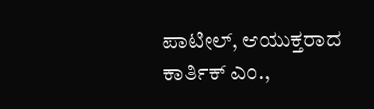ಪಾಟೀಲ್‌, ಆಯುಕ್ತರಾದ ಕಾರ್ತಿಕ್ ಎಂ.,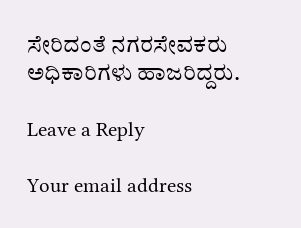ಸೇರಿದಂತೆ ನಗರಸೇವಕರು ಅಧಿಕಾರಿಗಳು ಹಾಜರಿದ್ದರು.

Leave a Reply

Your email address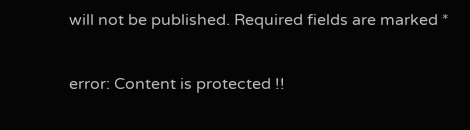will not be published. Required fields are marked *

error: Content is protected !!